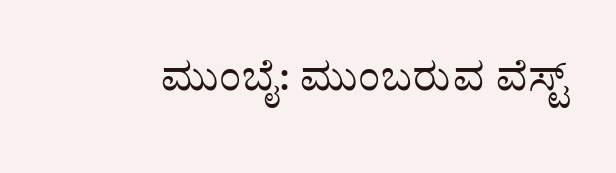ಮುಂಬೈ: ಮುಂಬರುವ ವೆಸ್ಟ್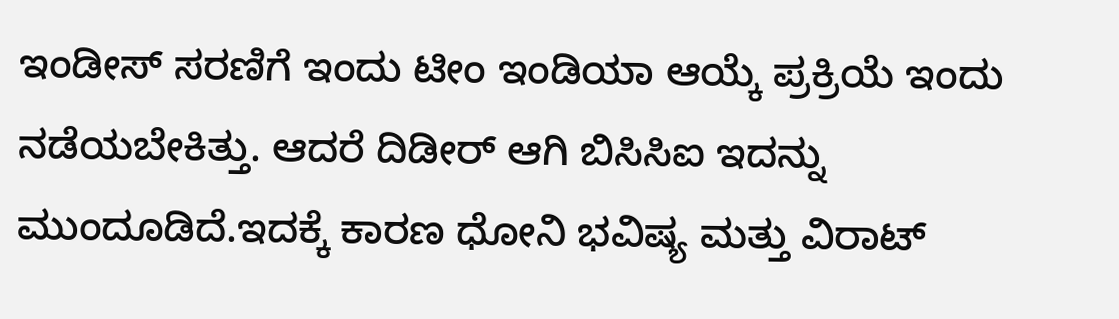ಇಂಡೀಸ್ ಸರಣಿಗೆ ಇಂದು ಟೀಂ ಇಂಡಿಯಾ ಆಯ್ಕೆ ಪ್ರಕ್ರಿಯೆ ಇಂದು ನಡೆಯಬೇಕಿತ್ತು. ಆದರೆ ದಿಡೀರ್ ಆಗಿ ಬಿಸಿಸಿಐ ಇದನ್ನು ಮುಂದೂಡಿದೆ.ಇದಕ್ಕೆ ಕಾರಣ ಧೋನಿ ಭವಿಷ್ಯ ಮತ್ತು ವಿರಾಟ್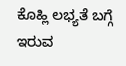ಕೊಹ್ಲಿ ಲಭ್ಯತೆ ಬಗ್ಗೆ ಇರುವ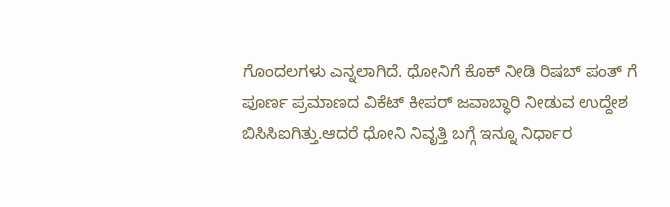ಗೊಂದಲಗಳು ಎನ್ನಲಾಗಿದೆ. ಧೋನಿಗೆ ಕೊಕ್ ನೀಡಿ ರಿಷಬ್ ಪಂತ್ ಗೆ ಪೂರ್ಣ ಪ್ರಮಾಣದ ವಿಕೆಟ್ ಕೀಪರ್ ಜವಾಬ್ಧಾರಿ ನೀಡುವ ಉದ್ದೇಶ ಬಿಸಿಸಿಐಗಿತ್ತು.ಆದರೆ ಧೋನಿ ನಿವೃತ್ತಿ ಬಗ್ಗೆ ಇನ್ನೂ ನಿರ್ಧಾರ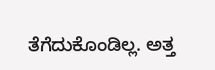ತೆಗೆದುಕೊಂಡಿಲ್ಲ. ಅತ್ತ